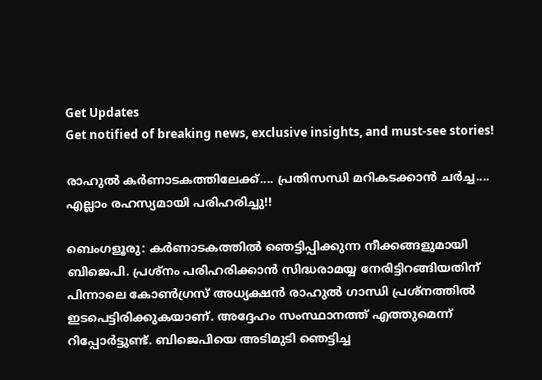Get Updates
Get notified of breaking news, exclusive insights, and must-see stories!

രാഹുല്‍ കര്‍ണാടകത്തിലേക്ക്.... പ്രതിസന്ധി മറികടക്കാന്‍ ചര്‍ച്ച.... എല്ലാം രഹസ്യമായി പരിഹരിച്ചു!!

ബെംഗളൂരു: കര്‍ണാടകത്തില്‍ ഞെട്ടിപ്പിക്കുന്ന നീക്കങ്ങളുമായി ബിജെപി. പ്രശ്‌നം പരിഹരിക്കാന്‍ സിദ്ധരാമയ്യ നേരിട്ടിറങ്ങിയതിന് പിന്നാലെ കോണ്‍ഗ്രസ് അധ്യക്ഷന്‍ രാഹുല്‍ ഗാന്ധി പ്രശ്‌നത്തില്‍ ഇടപെട്ടിരിക്കുകയാണ്. അദ്ദേഹം സംസ്ഥാനത്ത് എത്തുമെന്ന് റിപ്പോര്‍ട്ടുണ്ട്. ബിജെപിയെ അടിമുടി ഞെട്ടിച്ച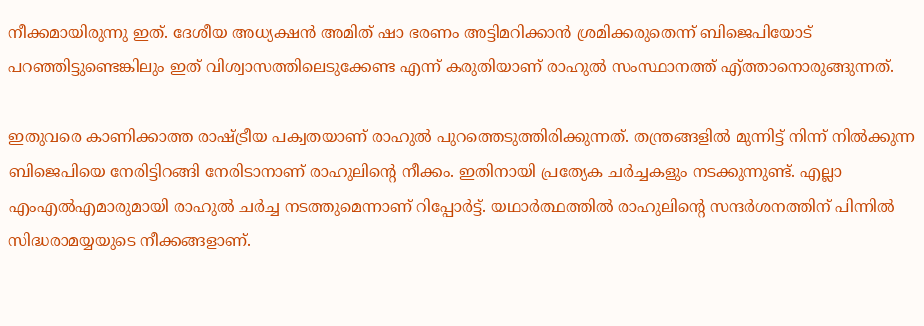നീക്കമായിരുന്നു ഇത്. ദേശീയ അധ്യക്ഷന്‍ അമിത് ഷാ ഭരണം അട്ടിമറിക്കാന്‍ ശ്രമിക്കരുതെന്ന് ബിജെപിയോട് പറഞ്ഞിട്ടുണ്ടെങ്കിലും ഇത് വിശ്വാസത്തിലെടുക്കേണ്ട എന്ന് കരുതിയാണ് രാഹുല്‍ സംസ്ഥാനത്ത് എ്ത്താനൊരുങ്ങുന്നത്.

ഇതുവരെ കാണിക്കാത്ത രാഷ്ട്രീയ പക്വതയാണ് രാഹുല്‍ പുറത്തെടുത്തിരിക്കുന്നത്. തന്ത്രങ്ങളില്‍ മുന്നിട്ട് നിന്ന് നില്‍ക്കുന്ന ബിജെപിയെ നേരിട്ടിറങ്ങി നേരിടാനാണ് രാഹുലിന്റെ നീക്കം. ഇതിനായി പ്രത്യേക ചര്‍ച്ചകളും നടക്കുന്നുണ്ട്. എല്ലാ എംഎല്‍എമാരുമായി രാഹുല്‍ ചര്‍ച്ച നടത്തുമെന്നാണ് റിപ്പോര്‍ട്ട്. യഥാര്‍ത്ഥത്തില്‍ രാഹുലിന്റെ സന്ദര്‍ശനത്തിന് പിന്നില്‍ സിദ്ധരാമയ്യയുടെ നീക്കങ്ങളാണ്.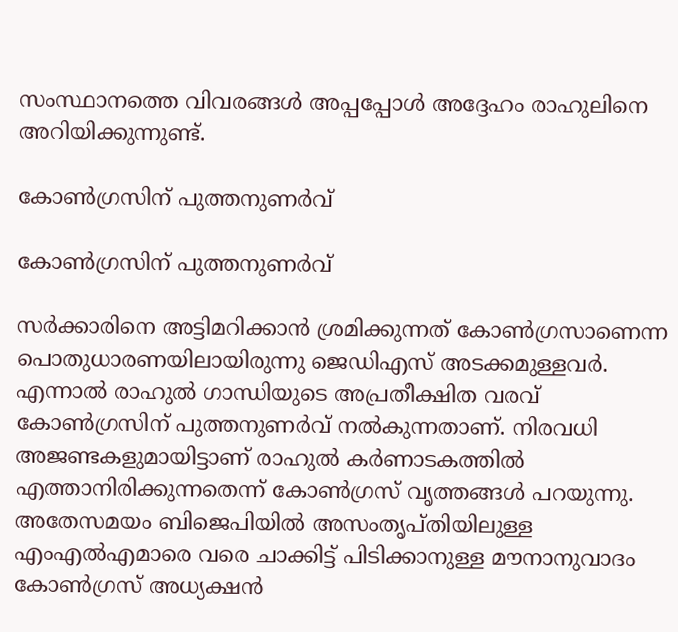സംസ്ഥാനത്തെ വിവരങ്ങള്‍ അപ്പപ്പോള്‍ അദ്ദേഹം രാഹുലിനെ അറിയിക്കുന്നുണ്ട്.

കോണ്‍ഗ്രസിന് പുത്തനുണര്‍വ്

കോണ്‍ഗ്രസിന് പുത്തനുണര്‍വ്

സര്‍ക്കാരിനെ അട്ടിമറിക്കാന്‍ ശ്രമിക്കുന്നത് കോണ്‍ഗ്രസാണെന്ന പൊതുധാരണയിലായിരുന്നു ജെഡിഎസ് അടക്കമുള്ളവര്‍. എന്നാല്‍ രാഹുല്‍ ഗാന്ധിയുടെ അപ്രതീക്ഷിത വരവ് കോണ്‍ഗ്രസിന് പുത്തനുണര്‍വ് നല്‍കുന്നതാണ്. നിരവധി അജണ്ടകളുമായിട്ടാണ് രാഹുല്‍ കര്‍ണാടകത്തില്‍ എത്താനിരിക്കുന്നതെന്ന് കോണ്‍ഗ്രസ് വൃത്തങ്ങള്‍ പറയുന്നു. അതേസമയം ബിജെപിയില്‍ അസംതൃപ്തിയിലുള്ള എംഎല്‍എമാരെ വരെ ചാക്കിട്ട് പിടിക്കാനുള്ള മൗനാനുവാദം കോണ്‍ഗ്രസ് അധ്യക്ഷന്‍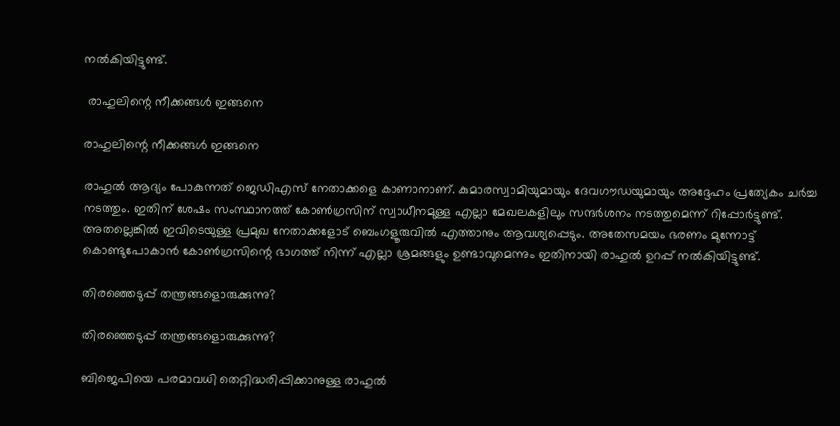നല്‍കിയിട്ടുണ്ട്.

 രാഹുലിന്റെ നീക്കങ്ങള്‍ ഇങ്ങനെ

രാഹുലിന്റെ നീക്കങ്ങള്‍ ഇങ്ങനെ

രാഹുല്‍ ആദ്യം പോകുന്നത് ജെഡിഎസ് നേതാക്കളെ കാണാനാണ്. കുമാരസ്വാമിയുമായും ദേവഗൗഡയുമായും അദ്ദേഹം പ്രത്യേകം ചര്‍ച്ച നടത്തും. ഇതിന് ശേഷം സംസ്ഥാനത്ത് കോണ്‍ഗ്രസിന് സ്വാധീനമുള്ള എല്ലാ മേഖലകളിലും സന്ദര്‍ശനം നടത്തുമെന്ന് റിപ്പോര്‍ട്ടുണ്ട്. അതല്ലെങ്കില്‍ ഇവിടെയുള്ള പ്രമുഖ നേതാക്കളോട് ബെംഗളൂരുവില്‍ എത്താനും ആവശ്യപ്പെടും. അതേസമയം ഭരണം മുന്നോട്ട് കൊണ്ടുപോകാന്‍ കോണ്‍ഗ്രസിന്റെ ഭാഗത്ത് നിന്ന് എല്ലാ ശ്രമങ്ങളും ഉണ്ടാവുമെന്നും ഇതിനായി രാഹുല്‍ ഉറപ്പ് നല്‍കിയിട്ടുണ്ട്.

തിരഞ്ഞെടുപ്പ് തന്ത്രങ്ങളൊരുക്കുന്നു?

തിരഞ്ഞെടുപ്പ് തന്ത്രങ്ങളൊരുക്കുന്നു?

ബിജെപിയെ പരമാവധി തെറ്റിദ്ധരിപ്പിക്കാനുള്ള രാഹുല്‍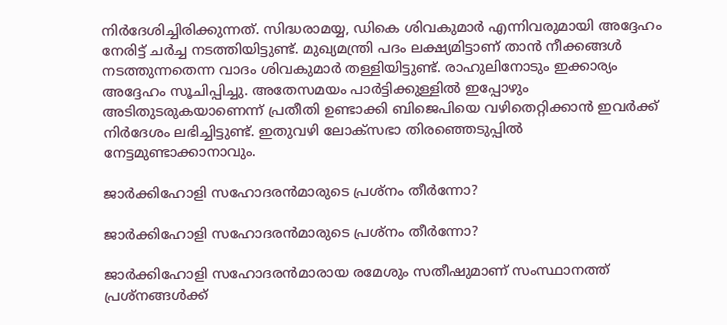നിര്‍ദേശിച്ചിരിക്കുന്നത്. സിദ്ധരാമയ്യ, ഡികെ ശിവകുമാര്‍ എന്നിവരുമായി അദ്ദേഹം നേരിട്ട് ചര്‍ച്ച നടത്തിയിട്ടുണ്ട്. മുഖ്യമന്ത്രി പദം ലക്ഷ്യമിട്ടാണ് താന്‍ നീക്കങ്ങള്‍ നടത്തുന്നതെന്ന വാദം ശിവകുമാര്‍ തള്ളിയിട്ടുണ്ട്. രാഹുലിനോടും ഇക്കാര്യം അദ്ദേഹം സൂചിപ്പിച്ചു. അതേസമയം പാര്‍ട്ടിക്കുള്ളില്‍ ഇപ്പോഴും അടിതുടരുകയാണെന്ന് പ്രതീതി ഉണ്ടാക്കി ബിജെപിയെ വഴിതെറ്റിക്കാന്‍ ഇവര്‍ക്ക് നിര്‍ദേശം ലഭിച്ചിട്ടുണ്ട്. ഇതുവഴി ലോക്‌സഭാ തിരഞ്ഞെടുപ്പില്‍ നേട്ടമുണ്ടാക്കാനാവും.

ജാര്‍ക്കിഹോളി സഹോദരന്‍മാരുടെ പ്രശ്‌നം തീര്‍ന്നോ?

ജാര്‍ക്കിഹോളി സഹോദരന്‍മാരുടെ പ്രശ്‌നം തീര്‍ന്നോ?

ജാര്‍ക്കിഹോളി സഹോദരന്‍മാരായ രമേശും സതീഷുമാണ് സംസ്ഥാനത്ത് പ്രശ്‌നങ്ങള്‍ക്ക്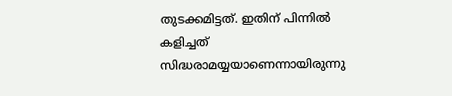തുടക്കമിട്ടത്. ഇതിന് പിന്നില്‍ കളിച്ചത് സിദ്ധരാമയ്യയാണെന്നായിരുന്നു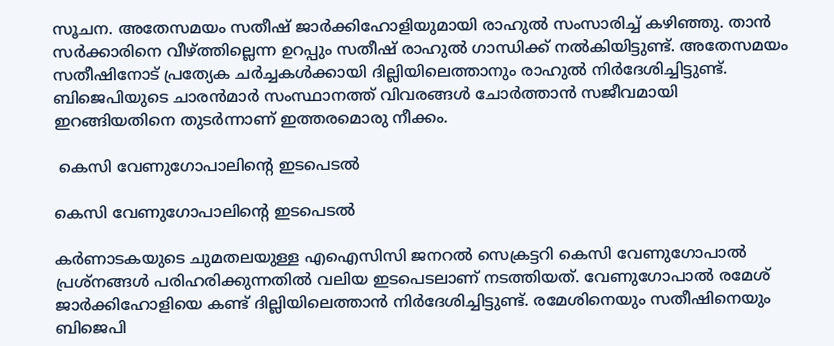സൂചന. അതേസമയം സതീഷ് ജാര്‍ക്കിഹോളിയുമായി രാഹുല്‍ സംസാരിച്ച് കഴിഞ്ഞു. താന്‍ സര്‍ക്കാരിനെ വീഴ്ത്തില്ലെന്ന ഉറപ്പും സതീഷ് രാഹുല്‍ ഗാന്ധിക്ക് നല്‍കിയിട്ടുണ്ട്. അതേസമയം സതീഷിനോട് പ്രത്യേക ചര്‍ച്ചകള്‍ക്കായി ദില്ലിയിലെത്താനും രാഹുല്‍ നിര്‍ദേശിച്ചിട്ടുണ്ട്. ബിജെപിയുടെ ചാരന്‍മാര്‍ സംസ്ഥാനത്ത് വിവരങ്ങള്‍ ചോര്‍ത്താന്‍ സജീവമായി ഇറങ്ങിയതിനെ തുടര്‍ന്നാണ് ഇത്തരമൊരു നീക്കം.

 കെസി വേണുഗോപാലിന്റെ ഇടപെടല്‍

കെസി വേണുഗോപാലിന്റെ ഇടപെടല്‍

കര്‍ണാടകയുടെ ചുമതലയുള്ള എഐസിസി ജനറല്‍ സെക്രട്ടറി കെസി വേണുഗോപാല്‍ പ്രശ്‌നങ്ങള്‍ പരിഹരിക്കുന്നതില്‍ വലിയ ഇടപെടലാണ് നടത്തിയത്. വേണുഗോപാല്‍ രമേശ് ജാര്‍ക്കിഹോളിയെ കണ്ട് ദില്ലിയിലെത്താന്‍ നിര്‍ദേശിച്ചിട്ടുണ്ട്. രമേശിനെയും സതീഷിനെയും ബിജെപി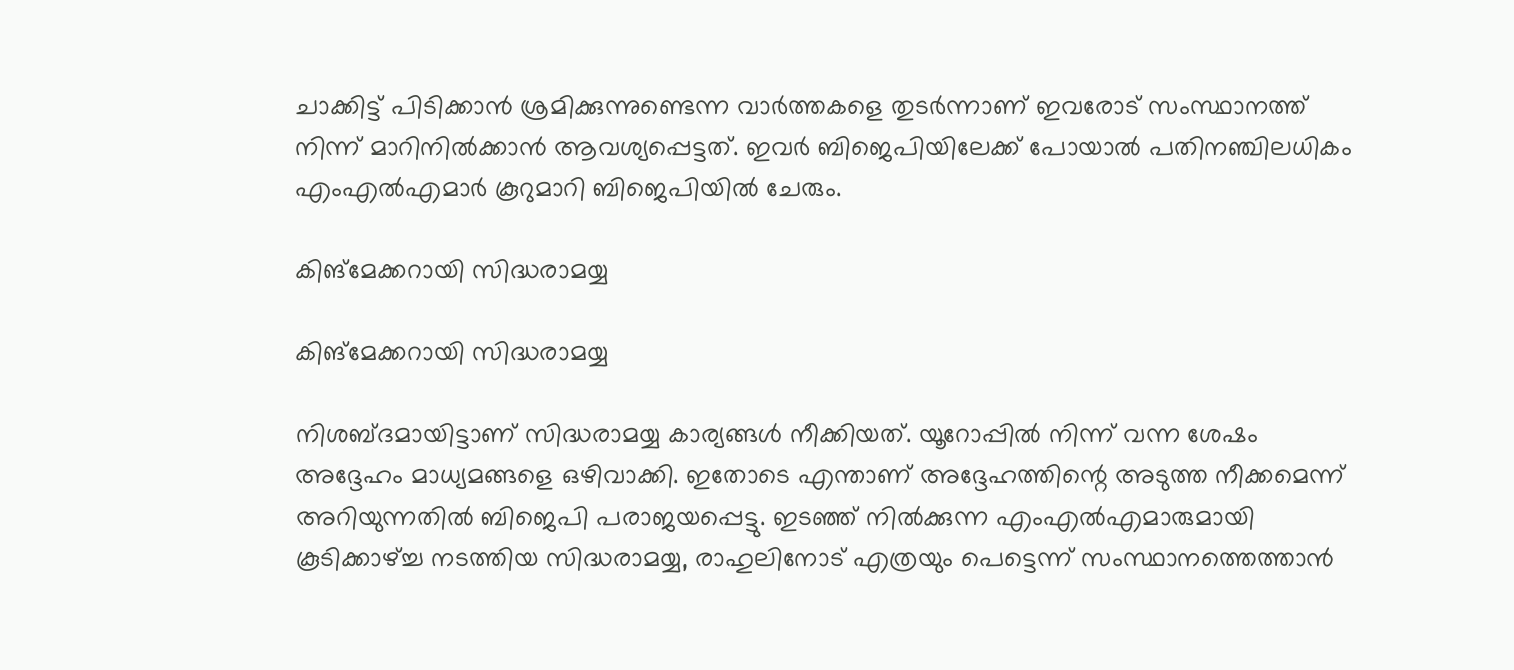ചാക്കിട്ട് പിടിക്കാന്‍ ശ്രമിക്കുന്നുണ്ടെന്ന വാര്‍ത്തകളെ തുടര്‍ന്നാണ് ഇവരോട് സംസ്ഥാനത്ത് നിന്ന് മാറിനില്‍ക്കാന്‍ ആവശ്യപ്പെട്ടത്. ഇവര്‍ ബിജെപിയിലേക്ക് പോയാല്‍ പതിനഞ്ചിലധികം എംഎല്‍എമാര്‍ കൂറുമാറി ബിജെപിയില്‍ ചേരും.

കിങ്‌മേക്കറായി സിദ്ധരാമയ്യ

കിങ്‌മേക്കറായി സിദ്ധരാമയ്യ

നിശബ്ദമായിട്ടാണ് സിദ്ധരാമയ്യ കാര്യങ്ങള്‍ നീക്കിയത്. യൂറോപ്പില്‍ നിന്ന് വന്ന ശേഷം അദ്ദേഹം മാധ്യമങ്ങളെ ഒഴിവാക്കി. ഇതോടെ എന്താണ് അദ്ദേഹത്തിന്റെ അടുത്ത നീക്കമെന്ന് അറിയുന്നതില്‍ ബിജെപി പരാജയപ്പെട്ടു. ഇടഞ്ഞ് നില്‍ക്കുന്ന എംഎല്‍എമാരുമായി കൂടിക്കാഴ്ച്ച നടത്തിയ സിദ്ധരാമയ്യ, രാഹുലിനോട് എത്രയും പെട്ടെന്ന് സംസ്ഥാനത്തെത്താന്‍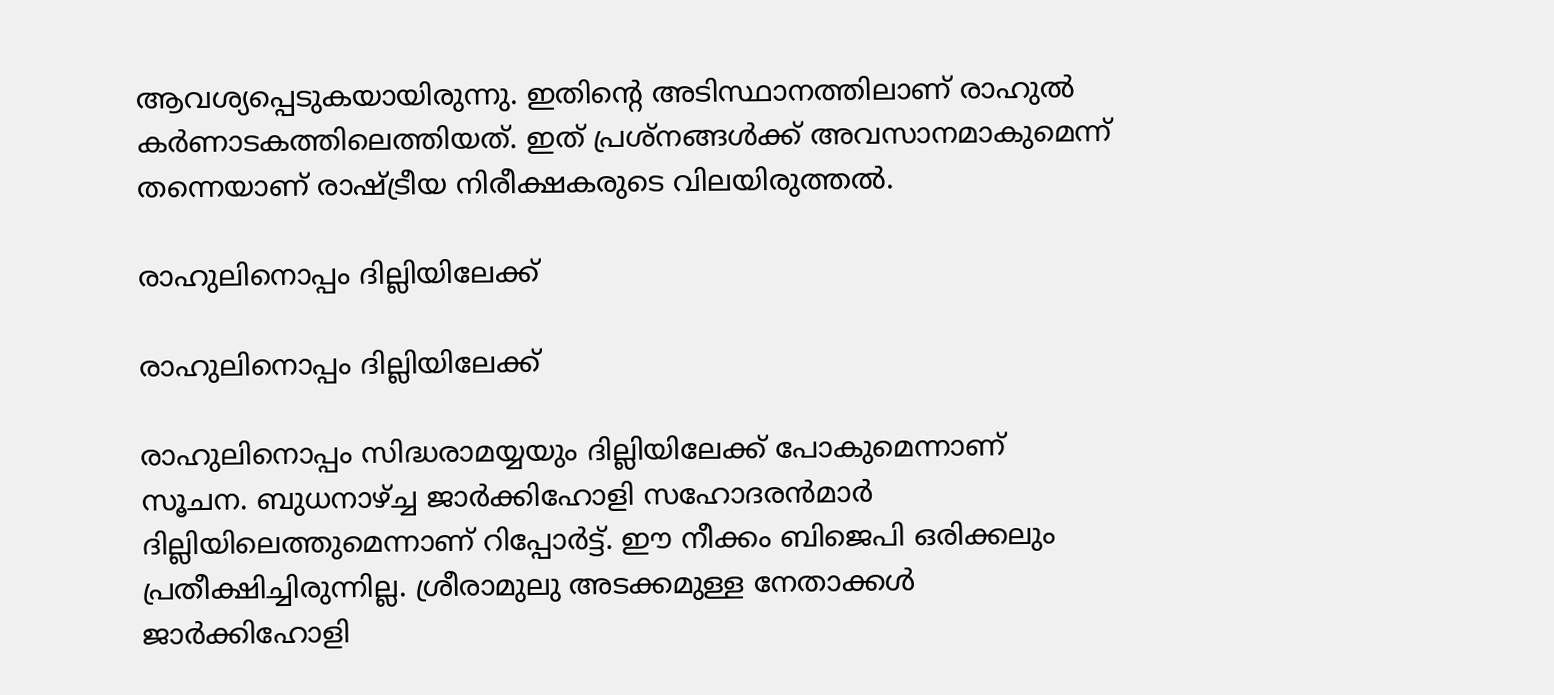ആവശ്യപ്പെടുകയായിരുന്നു. ഇതിന്റെ അടിസ്ഥാനത്തിലാണ് രാഹുല്‍ കര്‍ണാടകത്തിലെത്തിയത്. ഇത് പ്രശ്‌നങ്ങള്‍ക്ക് അവസാനമാകുമെന്ന് തന്നെയാണ് രാഷ്ട്രീയ നിരീക്ഷകരുടെ വിലയിരുത്തല്‍.

രാഹുലിനൊപ്പം ദില്ലിയിലേക്ക്

രാഹുലിനൊപ്പം ദില്ലിയിലേക്ക്

രാഹുലിനൊപ്പം സിദ്ധരാമയ്യയും ദില്ലിയിലേക്ക് പോകുമെന്നാണ് സൂചന. ബുധനാഴ്ച്ച ജാര്‍ക്കിഹോളി സഹോദരന്‍മാര്‍ ദില്ലിയിലെത്തുമെന്നാണ് റിപ്പോര്‍ട്ട്. ഈ നീക്കം ബിജെപി ഒരിക്കലും പ്രതീക്ഷിച്ചിരുന്നില്ല. ശ്രീരാമുലു അടക്കമുള്ള നേതാക്കള്‍ ജാര്‍ക്കിഹോളി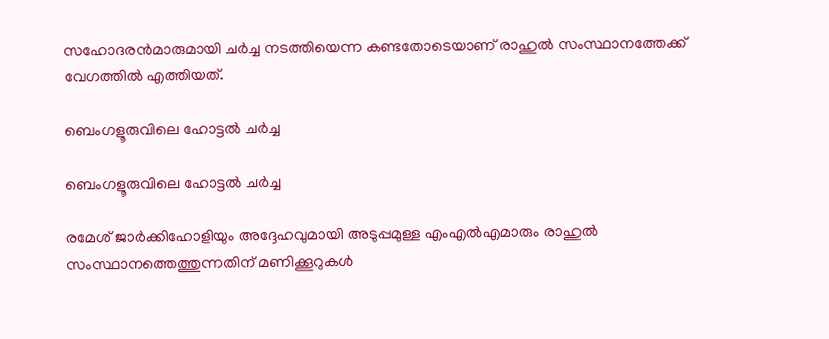സഹോദരന്‍മാരുമായി ചര്‍ച്ച നടത്തിയെന്ന കണ്ടതോടെയാണ് രാഹുല്‍ സംസ്ഥാനത്തേക്ക് വേഗത്തില്‍ എത്തിയത്.

ബെംഗളൂരുവിലെ ഹോട്ടല്‍ ചര്‍ച്ച

ബെംഗളൂരുവിലെ ഹോട്ടല്‍ ചര്‍ച്ച

രമേശ് ജാര്‍ക്കിഹോളിയും അദ്ദേഹവുമായി അടുപ്പമുള്ള എംഎല്‍എമാരും രാഹുല്‍ സംസ്ഥാനത്തെത്തുന്നതിന് മണിക്കൂറുകള്‍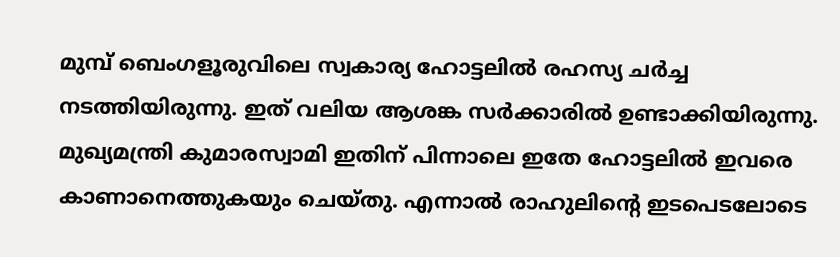മുമ്പ് ബെംഗളൂരുവിലെ സ്വകാര്യ ഹോട്ടലില്‍ രഹസ്യ ചര്‍ച്ച നടത്തിയിരുന്നു. ഇത് വലിയ ആശങ്ക സര്‍ക്കാരില്‍ ഉണ്ടാക്കിയിരുന്നു. മുഖ്യമന്ത്രി കുമാരസ്വാമി ഇതിന് പിന്നാലെ ഇതേ ഹോട്ടലില്‍ ഇവരെ കാണാനെത്തുകയും ചെയ്തു. എന്നാല്‍ രാഹുലിന്റെ ഇടപെടലോടെ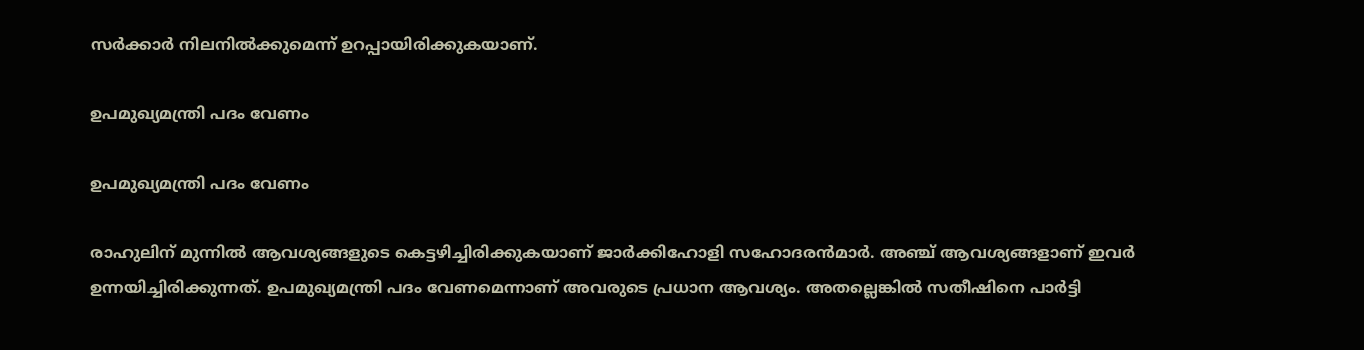സര്‍ക്കാര്‍ നിലനില്‍ക്കുമെന്ന് ഉറപ്പായിരിക്കുകയാണ്.

ഉപമുഖ്യമന്ത്രി പദം വേണം

ഉപമുഖ്യമന്ത്രി പദം വേണം

രാഹുലിന് മുന്നില്‍ ആവശ്യങ്ങളുടെ കെട്ടഴിച്ചിരിക്കുകയാണ് ജാര്‍ക്കിഹോളി സഹോദരന്‍മാര്‍. അഞ്ച് ആവശ്യങ്ങളാണ് ഇവര്‍ ഉന്നയിച്ചിരിക്കുന്നത്. ഉപമുഖ്യമന്ത്രി പദം വേണമെന്നാണ് അവരുടെ പ്രധാന ആവശ്യം. അതല്ലെങ്കില്‍ സതീഷിനെ പാര്‍ട്ടി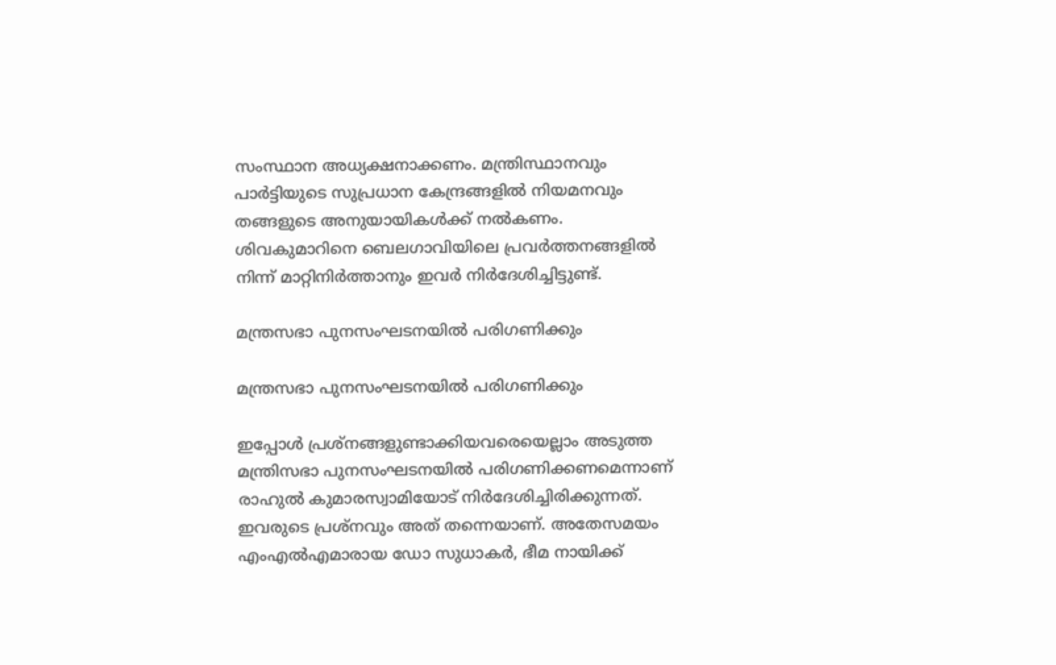സംസ്ഥാന അധ്യക്ഷനാക്കണം. മന്ത്രിസ്ഥാനവും പാര്‍ട്ടിയുടെ സുപ്രധാന കേന്ദ്രങ്ങളില്‍ നിയമനവും തങ്ങളുടെ അനുയായികള്‍ക്ക് നല്‍കണം. ശിവകുമാറിനെ ബെലഗാവിയിലെ പ്രവര്‍ത്തനങ്ങളില്‍ നിന്ന് മാറ്റിനിര്‍ത്താനും ഇവര്‍ നിര്‍ദേശിച്ചിട്ടുണ്ട്.

മന്ത്രസഭാ പുനസംഘടനയില്‍ പരിഗണിക്കും

മന്ത്രസഭാ പുനസംഘടനയില്‍ പരിഗണിക്കും

ഇപ്പോള്‍ പ്രശ്‌നങ്ങളുണ്ടാക്കിയവരെയെല്ലാം അടുത്ത മന്ത്രിസഭാ പുനസംഘടനയില്‍ പരിഗണിക്കണമെന്നാണ് രാഹുല്‍ കുമാരസ്വാമിയോട് നിര്‍ദേശിച്ചിരിക്കുന്നത്. ഇവരുടെ പ്രശ്‌നവും അത് തന്നെയാണ്. അതേസമയം എംഎല്‍എമാരായ ഡോ സുധാകര്‍, ഭീമ നായിക്ക്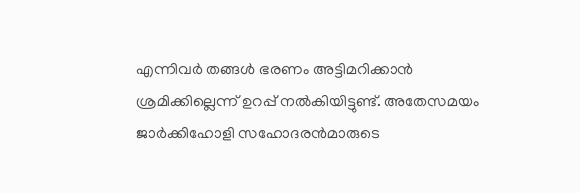എന്നിവര്‍ തങ്ങള്‍ ഭരണം അട്ടിമറിക്കാന്‍ ശ്രമിക്കില്ലെന്ന് ഉറപ്പ് നല്‍കിയിട്ടുണ്ട്. അതേസമയം ജാര്‍ക്കിഹോളി സഹോദരന്‍മാരുടെ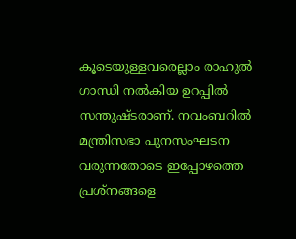കൂടെയുള്ളവരെല്ലാം രാഹുല്‍ ഗാന്ധി നല്‍കിയ ഉറപ്പില്‍ സന്തുഷ്ടരാണ്. നവംബറില്‍ മന്ത്രിസഭാ പുനസംഘടന വരുന്നതോടെ ഇപ്പോഴത്തെ പ്രശ്‌നങ്ങളെ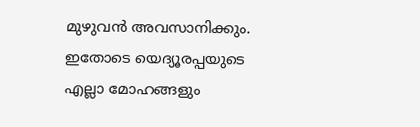മുഴുവന്‍ അവസാനിക്കും. ഇതോടെ യെദ്യൂരപ്പയുടെ എല്ലാ മോഹങ്ങളും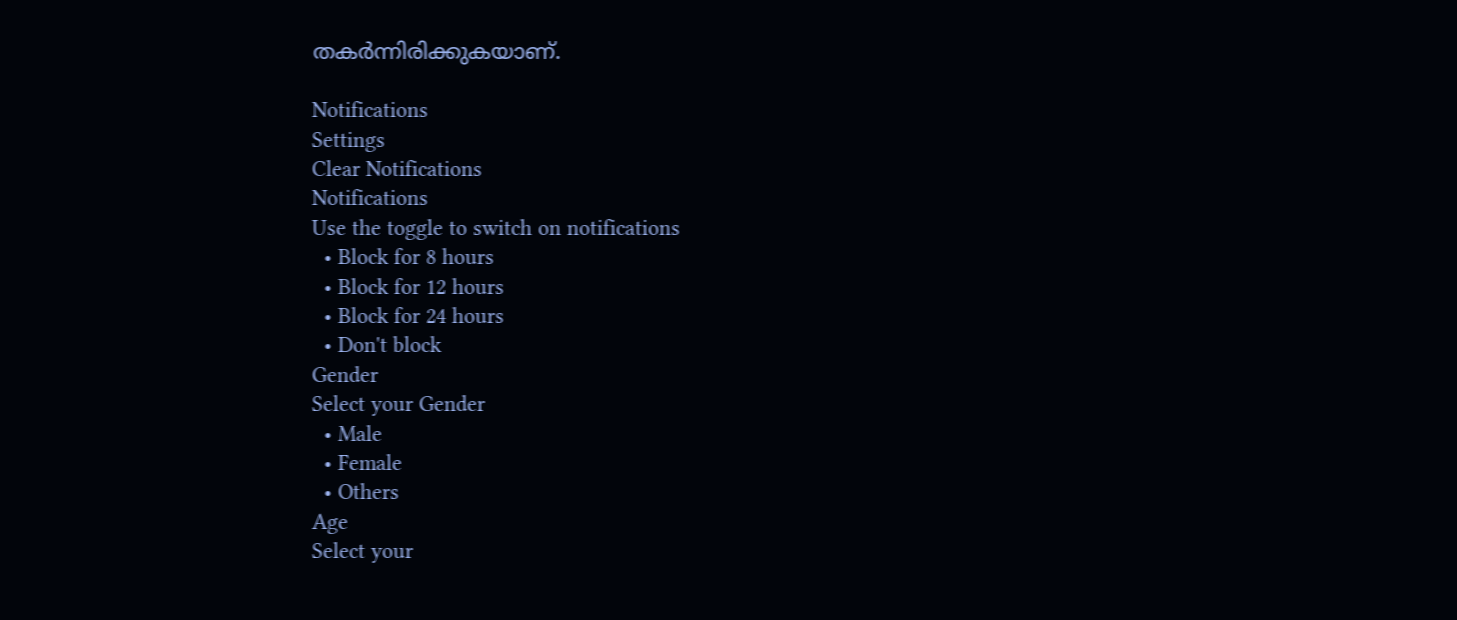തകര്‍ന്നിരിക്കുകയാണ്.

Notifications
Settings
Clear Notifications
Notifications
Use the toggle to switch on notifications
  • Block for 8 hours
  • Block for 12 hours
  • Block for 24 hours
  • Don't block
Gender
Select your Gender
  • Male
  • Female
  • Others
Age
Select your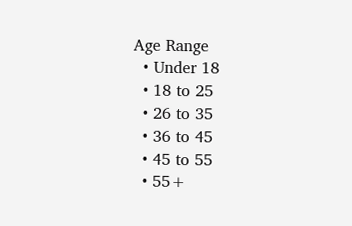Age Range
  • Under 18
  • 18 to 25
  • 26 to 35
  • 36 to 45
  • 45 to 55
  • 55+